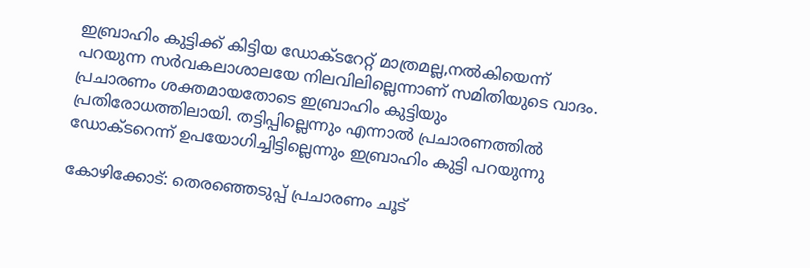ഇബ്രാഹിം കുട്ടിക്ക് കിട്ടിയ ഡോക്ടറേറ്റ് മാത്രമല്ല,നല്‍കിയെന്ന് പറയുന്ന സർവകലാശാലയേ നിലവിലില്ലെന്നാണ് സമിതിയുടെ വാദം.  പ്രചാരണം ശക്തമായതോടെ ഇബ്രാഹിം കുട്ടിയും പ്രതിരോധത്തിലായി. തട്ടിപ്പില്ലെന്നും എന്നാല്‍ പ്രചാരണത്തില്‍ ഡോക്ടറെന്ന് ഉപയോഗിച്ചിട്ടില്ലെന്നും ഇബ്രാഹിം കുട്ടി പറയുന്നു

കോഴിക്കോട്: തെരഞ്ഞെടുപ്പ് പ്രചാരണം ചൂട്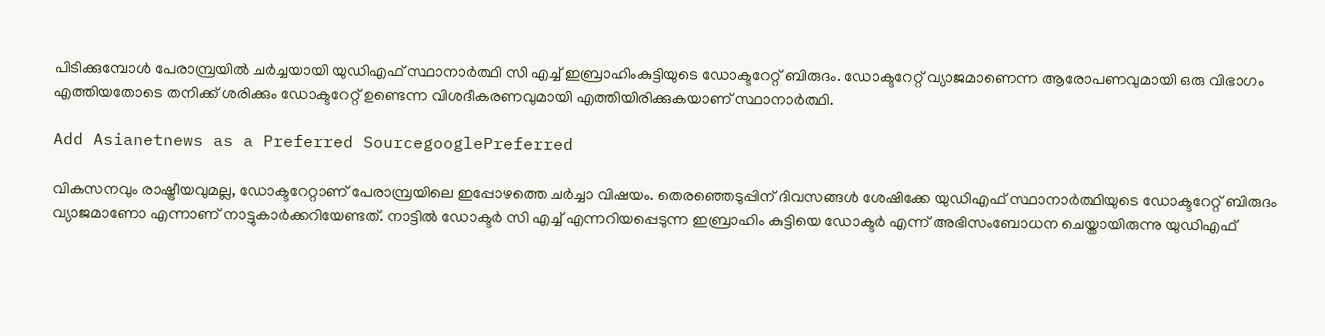പിടിക്കുമ്പോള്‍ പേരാമ്പ്രയില്‍ ചര്‍ച്ചയായി യുഡിഎഫ് സ്ഥാനാർത്ഥി സി എച്ച് ഇബ്രാഹിംകുട്ടിയുടെ ഡോക്ടറേറ്റ് ബിരുദം. ഡോക്ടറേറ്റ് വ്യാജമാണെന്ന ആരോപണവുമായി ഒരു വിഭാഗം എത്തിയതോടെ തനിക്ക് ശരിക്കും ഡോക്ടറേറ്റ് ഉണ്ടെന്ന വിശദീകരണവുമായി എത്തിയിരിക്കുകയാണ് സ്ഥാനാർത്ഥി.

Add Asianetnews as a Preferred SourcegooglePreferred

വികസനവും രാഷ്ട്രീയവുമല്ല, ഡോക്ടറേറ്റാണ് പേരാമ്പ്രയിലെ ഇപ്പോഴത്തെ ചർച്ചാ വിഷയം. തെരഞ്ഞെടുപ്പിന് ദിവസങ്ങൾ ശേഷിക്കേ യുഡിഎഫ് സ്ഥാനാർത്ഥിയുടെ ഡോക്ടറേറ്റ് ബിരുദം വ്യാജമാണോ എന്നാണ് നാട്ടുകാർക്കറിയേണ്ടത്. നാട്ടിൽ ഡോക്ടർ സി എച്ച് എന്നറിയപ്പെടുന്ന ഇബ്രാഹിം കുട്ടിയെ ഡോക്ടര്‍ എന്ന് അഭിസംബോധന ചെയ്തായിരുന്നു യുഡിഎഫ്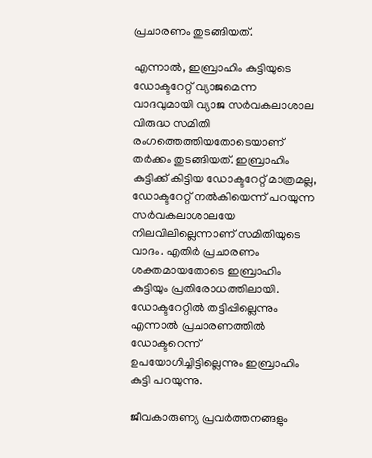പ്രചാരണം തുടങ്ങിയത്.

എന്നാല്‍, ഇബ്രാഹിം കുട്ടിയുടെ ഡോക്ടറേറ്റ് വ്യാജമെന്ന വാദവുമായി വ്യാജ സർവകലാശാല വിരുദ്ധ സമിതി രംഗത്തെത്തിയതോടെയാണ് തര്‍ക്കം തുടങ്ങിയത്. ഇബ്രാഹിം കുട്ടിക്ക് കിട്ടിയ ഡോക്ടറേറ്റ് മാത്രമല്ല, ഡോക്ടറേറ്റ് നല്‍കിയെന്ന് പറയുന്ന സർവകലാശാലയേ നിലവിലില്ലെന്നാണ് സമിതിയുടെ വാദം. എതിര്‍ പ്രചാരണം ശക്തമായതോടെ ഇബ്രാഹിം കുട്ടിയും പ്രതിരോധത്തിലായി. ഡോക്ടറേറ്റില്‍ തട്ടിപ്പില്ലെന്നും എന്നാല്‍ പ്രചാരണത്തില്‍ ഡോക്ടറെന്ന് ഉപയോഗിച്ചിട്ടില്ലെന്നും ഇബ്രാഹിം കുട്ടി പറയുന്നു.

ജീവകാരുണ്യ പ്രവർത്തനങ്ങളും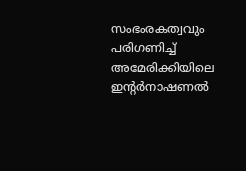സംഭംരകത്വവും പരിഗണിച്ച് അമേരിക്കിയിലെ ഇന്‍റർനാഷണൽ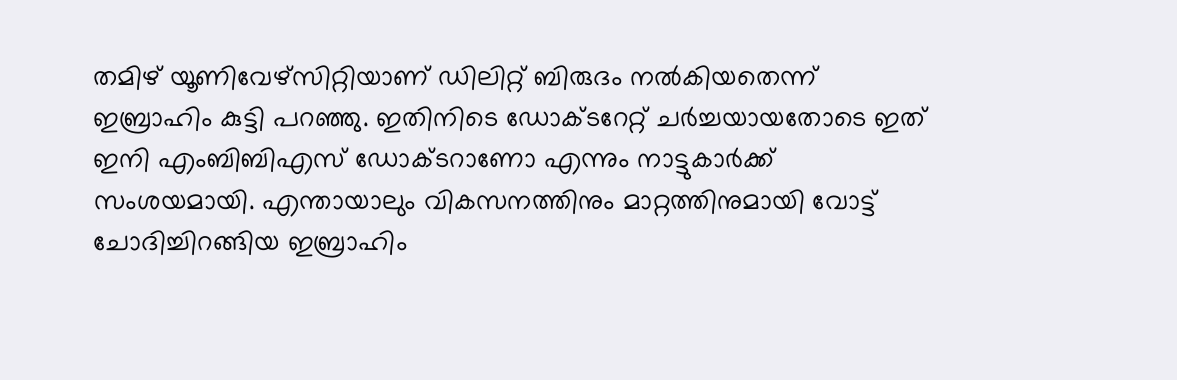തമിഴ് യൂണിവേഴ്സിറ്റിയാണ് ഡിലിറ്റ് ബിരുദം നൽകിയതെന്ന് ഇബ്രാഹിം കുട്ടി പറഞ്ഞു. ഇതിനിടെ ഡോക്ടറേറ്റ് ചർച്ചയായതോടെ ഇത് ഇനി എംബിബിഎസ് ഡോക്ടറാണോ എന്നും നാട്ടുകാർക്ക് സംശയമായി. എന്തായാലും വികസനത്തിനും മാറ്റത്തിനുമായി വോട്ട് ചോദിച്ചിറങ്ങിയ ഇബ്രാഹിം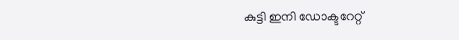കുട്ടി ഇനി ഡോക്ടറേറ്റ്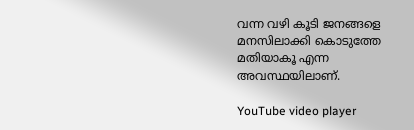വന്ന വഴി കൂടി ജനങ്ങളെ മനസിലാക്കി കൊടുത്തേ മതിയാകൂ എന്ന അവസ്ഥയിലാണ്.

YouTube video player